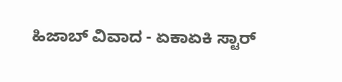ಹಿಜಾಬ್ ವಿವಾದ - ಏಕಾಏಕಿ ಸ್ಟಾರ್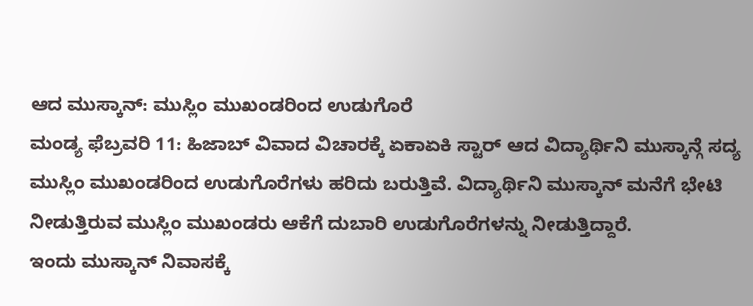ಆದ ಮುಸ್ಕಾನ್: ಮುಸ್ಲಿಂ ಮುಖಂಡರಿಂದ ಉಡುಗೊರೆ
ಮಂಡ್ಯ ಫೆಬ್ರವರಿ 11: ಹಿಜಾಬ್ ವಿವಾದ ವಿಚಾರಕ್ಕೆ ಏಕಾಏಕಿ ಸ್ಟಾರ್ ಆದ ವಿದ್ಯಾರ್ಥಿನಿ ಮುಸ್ಕಾನ್ಗೆ ಸದ್ಯ ಮುಸ್ಲಿಂ ಮುಖಂಡರಿಂದ ಉಡುಗೊರೆಗಳು ಹರಿದು ಬರುತ್ತಿವೆ. ವಿದ್ಯಾರ್ಥಿನಿ ಮುಸ್ಕಾನ್ ಮನೆಗೆ ಭೇಟಿ ನೀಡುತ್ತಿರುವ ಮುಸ್ಲಿಂ ಮುಖಂಡರು ಆಕೆಗೆ ದುಬಾರಿ ಉಡುಗೊರೆಗಳನ್ನು ನೀಡುತ್ತಿದ್ದಾರೆ.
ಇಂದು ಮುಸ್ಕಾನ್ ನಿವಾಸಕ್ಕೆ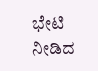ಭೇಟಿ ನೀಡಿದ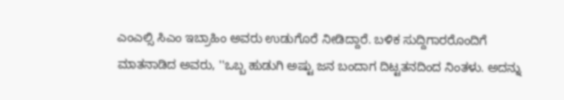ಎಂಎಲ್ಸಿ ಸಿಎಂ ಇಬ್ರಾಹಿಂ ಅವರು ಉಡುಗೊರೆ ನೀಡಿದ್ದಾರೆ. ಬಳಿಕ ಸುದ್ದಿಗಾರರೊಂದಿಗೆ ಮಾತನಾಡಿದ ಅವರು, ''ಒಬ್ಬ ಹುಡುಗಿ ಅಷ್ಟು ಜನ ಬಂದಾಗ ದಿಟ್ಟತನದಿಂದ ನಿಂತಳು. ಅದನ್ನು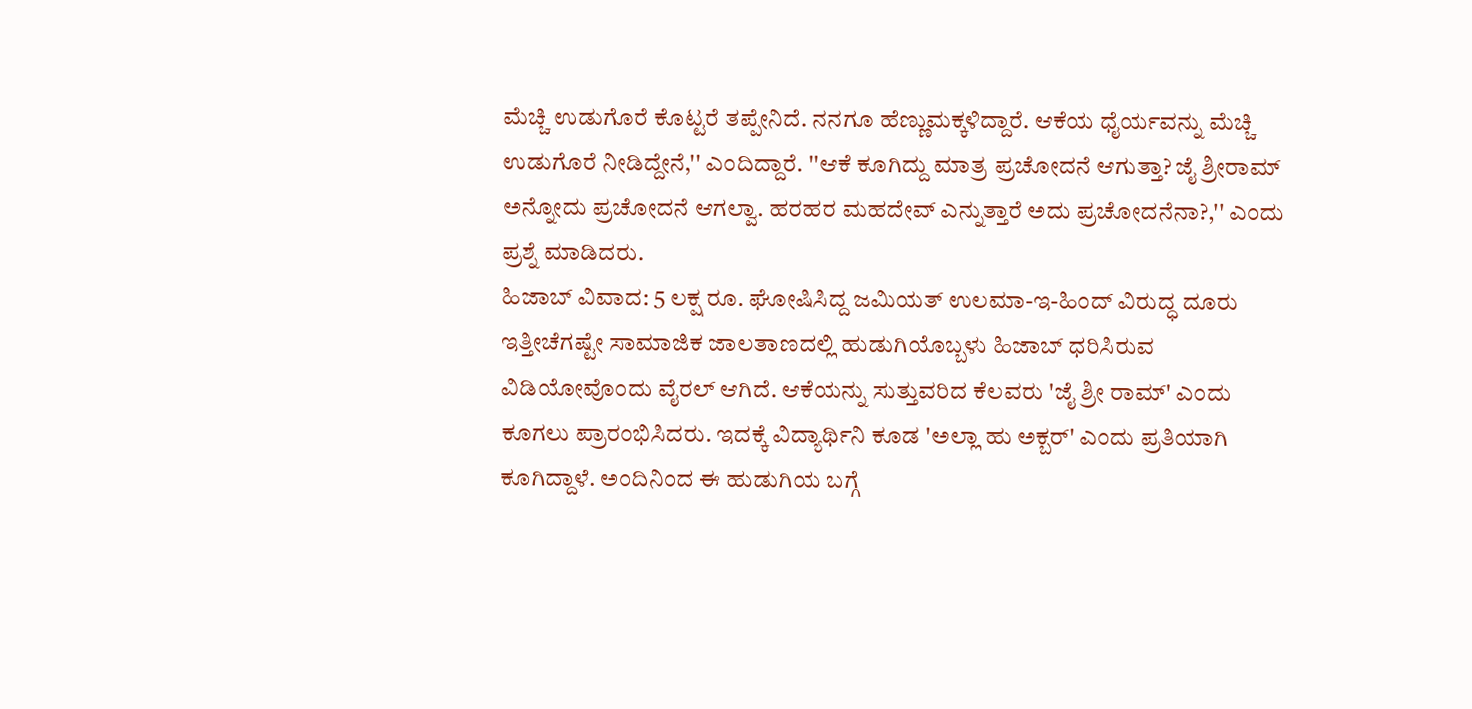ಮೆಚ್ಚಿ ಉಡುಗೊರೆ ಕೊಟ್ಟರೆ ತಪ್ಪೇನಿದೆ. ನನಗೂ ಹೆಣ್ಣುಮಕ್ಕಳಿದ್ದಾರೆ. ಆಕೆಯ ಧೈರ್ಯವನ್ನು ಮೆಚ್ಚಿ ಉಡುಗೊರೆ ನೀಡಿದ್ದೇನೆ,'' ಎಂದಿದ್ದಾರೆ. ''ಆಕೆ ಕೂಗಿದ್ದು ಮಾತ್ರ ಪ್ರಚೋದನೆ ಆಗುತ್ತಾ? ಜೈ ಶ್ರೀರಾಮ್ ಅನ್ನೋದು ಪ್ರಚೋದನೆ ಆಗಲ್ವಾ. ಹರಹರ ಮಹದೇವ್ ಎನ್ನುತ್ತಾರೆ ಅದು ಪ್ರಚೋದನೆನಾ?,'' ಎಂದು ಪ್ರಶ್ನೆ ಮಾಡಿದರು.
ಹಿಜಾಬ್ ವಿವಾದ: 5 ಲಕ್ಷ ರೂ. ಘೋಷಿಸಿದ್ದ ಜಮಿಯತ್ ಉಲಮಾ-ಇ-ಹಿಂದ್ ವಿರುದ್ಧ ದೂರು
ಇತ್ತೀಚೆಗಷ್ಟೇ ಸಾಮಾಜಿಕ ಜಾಲತಾಣದಲ್ಲಿ ಹುಡುಗಿಯೊಬ್ಬಳು ಹಿಜಾಬ್ ಧರಿಸಿರುವ ವಿಡಿಯೋವೊಂದು ವೈರಲ್ ಆಗಿದೆ. ಆಕೆಯನ್ನು ಸುತ್ತುವರಿದ ಕೆಲವರು 'ಜೈ ಶ್ರೀ ರಾಮ್' ಎಂದು ಕೂಗಲು ಪ್ರಾರಂಭಿಸಿದರು. ಇದಕ್ಕೆ ವಿದ್ಯಾರ್ಥಿನಿ ಕೂಡ 'ಅಲ್ಲಾ ಹು ಅಕ್ಬರ್' ಎಂದು ಪ್ರತಿಯಾಗಿ ಕೂಗಿದ್ದಾಳೆ. ಅಂದಿನಿಂದ ಈ ಹುಡುಗಿಯ ಬಗ್ಗೆ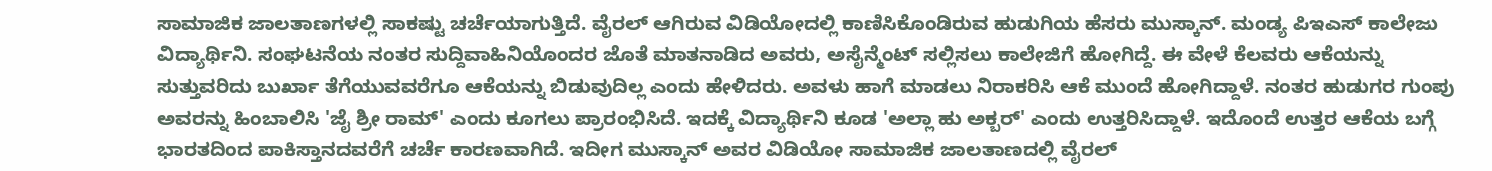ಸಾಮಾಜಿಕ ಜಾಲತಾಣಗಳಲ್ಲಿ ಸಾಕಷ್ಟು ಚರ್ಚೆಯಾಗುತ್ತಿದೆ. ವೈರಲ್ ಆಗಿರುವ ವಿಡಿಯೋದಲ್ಲಿ ಕಾಣಿಸಿಕೊಂಡಿರುವ ಹುಡುಗಿಯ ಹೆಸರು ಮುಸ್ಕಾನ್. ಮಂಡ್ಯ ಪಿಇಎಸ್ ಕಾಲೇಜು ವಿದ್ಯಾರ್ಥಿನಿ. ಸಂಘಟನೆಯ ನಂತರ ಸುದ್ದಿವಾಹಿನಿಯೊಂದರ ಜೊತೆ ಮಾತನಾಡಿದ ಅವರು, ಅಸೈನ್ಮೆಂಟ್ ಸಲ್ಲಿಸಲು ಕಾಲೇಜಿಗೆ ಹೋಗಿದ್ದೆ. ಈ ವೇಳೆ ಕೆಲವರು ಆಕೆಯನ್ನು ಸುತ್ತುವರಿದು ಬುರ್ಖಾ ತೆಗೆಯುವವರೆಗೂ ಆಕೆಯನ್ನು ಬಿಡುವುದಿಲ್ಲ ಎಂದು ಹೇಳಿದರು. ಅವಳು ಹಾಗೆ ಮಾಡಲು ನಿರಾಕರಿಸಿ ಆಕೆ ಮುಂದೆ ಹೋಗಿದ್ದಾಳೆ. ನಂತರ ಹುಡುಗರ ಗುಂಪು ಅವರನ್ನು ಹಿಂಬಾಲಿಸಿ 'ಜೈ ಶ್ರೀ ರಾಮ್' ಎಂದು ಕೂಗಲು ಪ್ರಾರಂಭಿಸಿದೆ. ಇದಕ್ಕೆ ವಿದ್ಯಾರ್ಥಿನಿ ಕೂಡ 'ಅಲ್ಲಾ ಹು ಅಕ್ಬರ್' ಎಂದು ಉತ್ತರಿಸಿದ್ದಾಳೆ. ಇದೊಂದೆ ಉತ್ತರ ಆಕೆಯ ಬಗ್ಗೆ ಭಾರತದಿಂದ ಪಾಕಿಸ್ತಾನದವರೆಗೆ ಚರ್ಚೆ ಕಾರಣವಾಗಿದೆ. ಇದೀಗ ಮುಸ್ಕಾನ್ ಅವರ ವಿಡಿಯೋ ಸಾಮಾಜಿಕ ಜಾಲತಾಣದಲ್ಲಿ ವೈರಲ್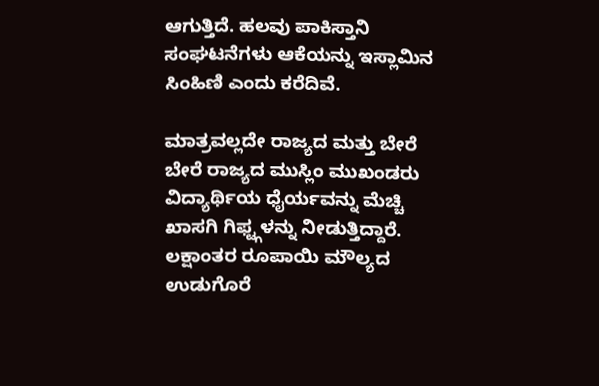ಆಗುತ್ತಿದೆ. ಹಲವು ಪಾಕಿಸ್ತಾನಿ ಸಂಘಟನೆಗಳು ಆಕೆಯನ್ನು ಇಸ್ಲಾಮಿನ ಸಿಂಹಿಣಿ ಎಂದು ಕರೆದಿವೆ.

ಮಾತ್ರವಲ್ಲದೇ ರಾಜ್ಯದ ಮತ್ತು ಬೇರೆ ಬೇರೆ ರಾಜ್ಯದ ಮುಸ್ಲಿಂ ಮುಖಂಡರು ವಿದ್ಯಾರ್ಥಿಯ ಧೈರ್ಯವನ್ನು ಮೆಚ್ಚಿ ಖಾಸಗಿ ಗಿಫ್ಟ್ಗಳನ್ನು ನೀಡುತ್ತಿದ್ದಾರೆ. ಲಕ್ಷಾಂತರ ರೂಪಾಯಿ ಮೌಲ್ಯದ ಉಡುಗೊರೆ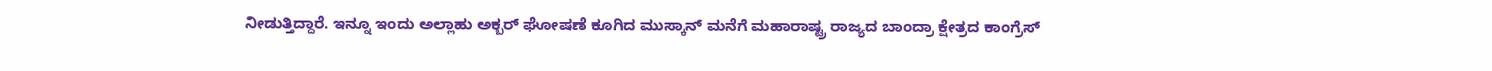ನೀಡುತ್ತಿದ್ದಾರೆ. ಇನ್ನೂ ಇಂದು ಅಲ್ಲಾಹು ಅಕ್ಬರ್ ಘೋಷಣೆ ಕೂಗಿದ ಮುಸ್ಕಾನ್ ಮನೆಗೆ ಮಹಾರಾಷ್ಟ್ರ ರಾಜ್ಯದ ಬಾಂದ್ರಾ ಕ್ಷೇತ್ರದ ಕಾಂಗ್ರೆಸ್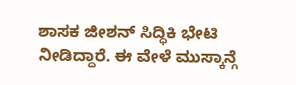ಶಾಸಕ ಜೀಶನ್ ಸಿದ್ಧಿಕಿ ಭೇಟಿ ನೀಡಿದ್ದಾರೆ. ಈ ವೇಳೆ ಮುಸ್ಕಾನ್ಗೆ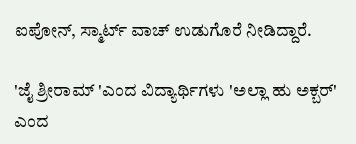ಐಪೋನ್, ಸ್ಮಾರ್ಟ್ ವಾಚ್ ಉಡುಗೊರೆ ನೀಡಿದ್ದಾರೆ.

'ಜೈ ಶ್ರೀರಾಮ್ 'ಎಂದ ವಿದ್ಯಾರ್ಥಿಗಳು 'ಅಲ್ಲಾ ಹು ಅಕ್ಬರ್' ಎಂದ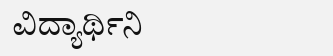ವಿದ್ಯಾರ್ಥಿನಿ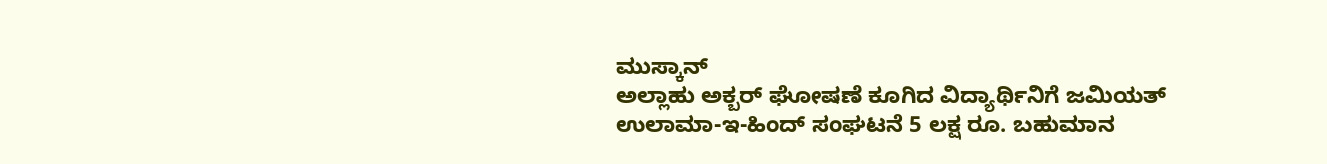ಮುಸ್ಕಾನ್
ಅಲ್ಲಾಹು ಅಕ್ಬರ್ ಘೋಷಣೆ ಕೂಗಿದ ವಿದ್ಯಾರ್ಥಿನಿಗೆ ಜಮಿಯತ್ ಉಲಾಮಾ-ಇ-ಹಿಂದ್ ಸಂಘಟನೆ 5 ಲಕ್ಷ ರೂ. ಬಹುಮಾನ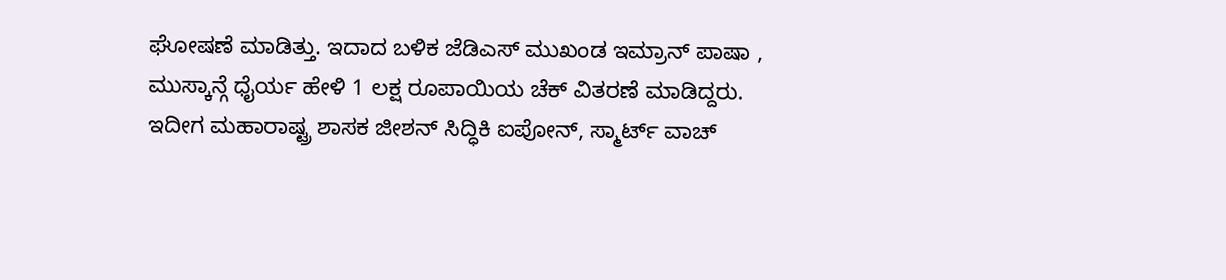ಘೋಷಣೆ ಮಾಡಿತ್ತು. ಇದಾದ ಬಳಿಕ ಜೆಡಿಎಸ್ ಮುಖಂಡ ಇಮ್ರಾನ್ ಪಾಷಾ , ಮುಸ್ಕಾನ್ಗೆ ಧೈರ್ಯ ಹೇಳಿ 1 ಲಕ್ಷ ರೂಪಾಯಿಯ ಚೆಕ್ ವಿತರಣೆ ಮಾಡಿದ್ದರು. ಇದೀಗ ಮಹಾರಾಷ್ಟ್ರ ಶಾಸಕ ಜೀಶನ್ ಸಿದ್ಧಿಕಿ ಐಪೋನ್, ಸ್ಮಾರ್ಟ್ ವಾಚ್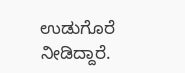ಉಡುಗೊರೆ ನೀಡಿದ್ದಾರೆ.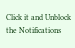Click it and Unblock the Notifications